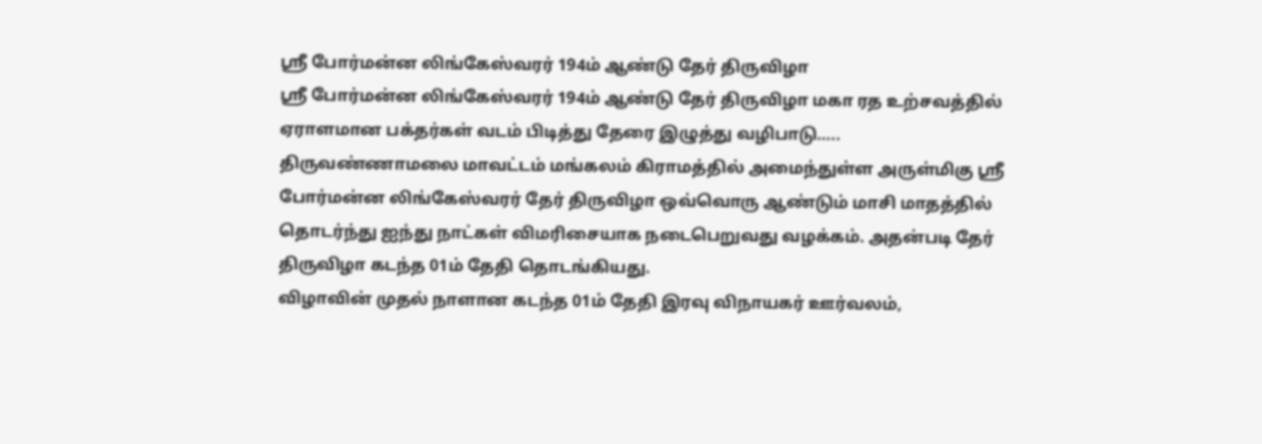ஸ்ரீ போர்மன்ன லிங்கேஸ்வரர் 194ம் ஆண்டு தேர் திருவிழா
ஸ்ரீ போர்மன்ன லிங்கேஸ்வரர் 194ம் ஆண்டு தேர் திருவிழா மகா ரத உற்சவத்தில் ஏராளமான பக்தர்கள் வடம் பிடித்து தேரை இழுத்து வழிபாடு…..
திருவண்ணாமலை மாவட்டம் மங்கலம் கிராமத்தில் அமைந்துள்ள அருள்மிகு ஸ்ரீ போர்மன்ன லிங்கேஸ்வரர் தேர் திருவிழா ஒவ்வொரு ஆண்டும் மாசி மாதத்தில் தொடர்ந்து ஐந்து நாட்கள் விமரிசையாக நடைபெறுவது வழக்கம். அதன்படி தேர் திருவிழா கடந்த 01ம் தேதி தொடங்கியது.
விழாவின் முதல் நாளான கடந்த 01ம் தேதி இரவு விநாயகர் ஊர்வலம்,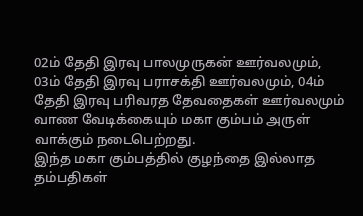02ம் தேதி இரவு பாலமுருகன் ஊர்வலமும், 03ம் தேதி இரவு பராசக்தி ஊர்வலமும், 04ம் தேதி இரவு பரிவரத தேவதைகள் ஊர்வலமும் வாண வேடிக்கையும் மகா கும்பம் அருள் வாக்கும் நடைபெற்றது.
இந்த மகா கும்பத்தில் குழந்தை இல்லாத தம்பதிகள்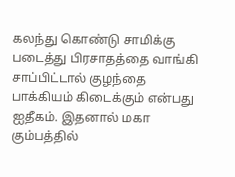கலந்து கொண்டு சாமிக்கு படைத்து பிரசாதத்தை வாங்கி சாப்பிட்டால் குழந்தை பாக்கியம் கிடைக்கும் என்பது ஐதீகம். இதனால் மகா கும்பத்தில்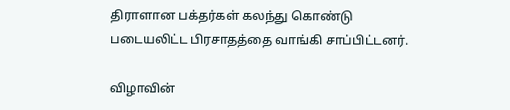திராளான பக்தர்கள் கலந்து கொண்டு படையலிட்ட பிரசாதத்தை வாங்கி சாப்பிட்டனர்.

விழாவின்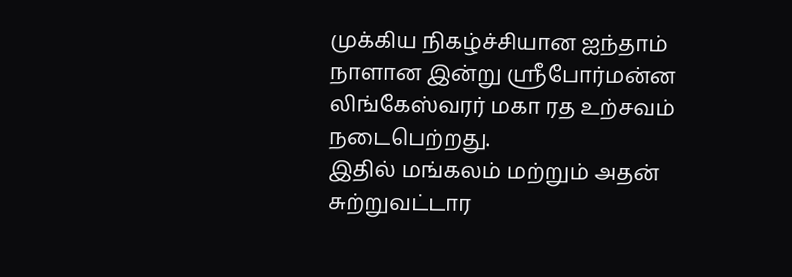முக்கிய நிகழ்ச்சியான ஐந்தாம் நாளான இன்று ஸ்ரீபோர்மன்ன லிங்கேஸ்வரர் மகா ரத உற்சவம் நடைபெற்றது.
இதில் மங்கலம் மற்றும் அதன் சுற்றுவட்டார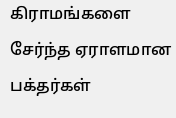கிராமங்களை சேர்ந்த ஏராளமான பக்தர்கள்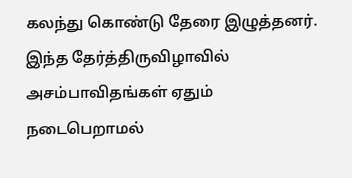கலந்து கொண்டு தேரை இழுத்தனர்.
இந்த தேர்த்திருவிழாவில் அசம்பாவிதங்கள் ஏதும் நடைபெறாமல்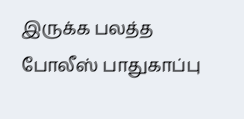இருக்க பலத்த போலீஸ் பாதுகாப்பு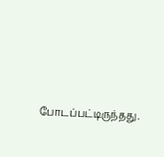போடப்பட்டிருந்தது.